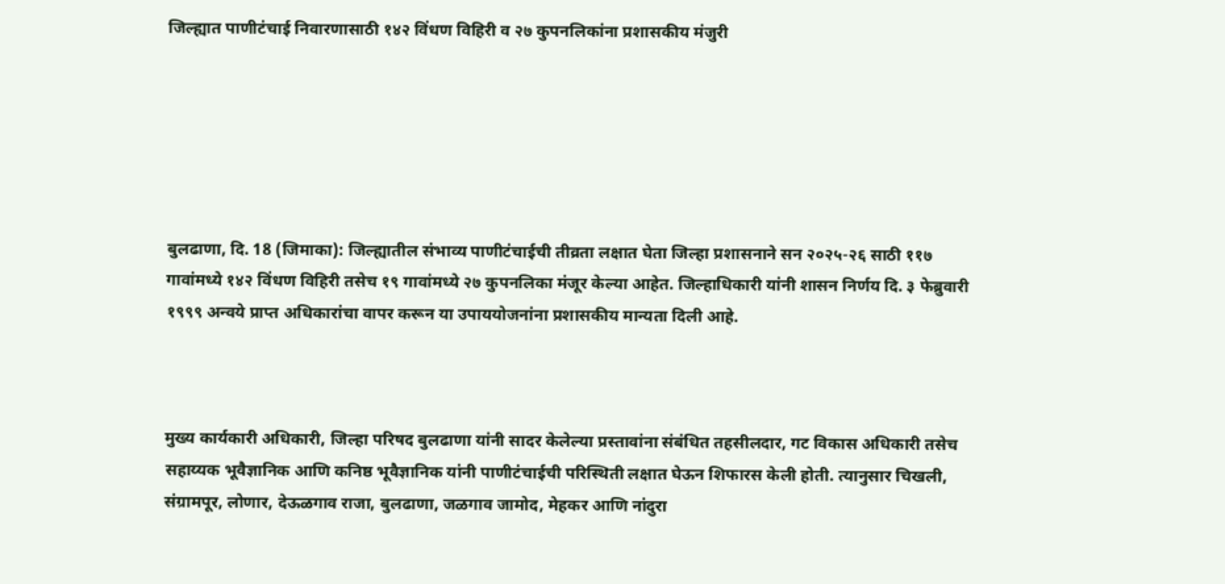जिल्ह्यात पाणीटंचाई निवारणासाठी १४२ विंधण विहिरी व २७ कुपनलिकांना प्रशासकीय मंजुरी






बुलढाणा, दि. 18 (जिमाका): जिल्ह्यातील संभाव्य पाणीटंचाईची तीव्रता लक्षात घेता जिल्हा प्रशासनाने सन २०२५-२६ साठी ११७ गावांमध्ये १४२ विंधण विहिरी तसेच १९ गावांमध्ये २७ कुपनलिका मंजूर केल्या आहेत. जिल्हाधिकारी यांनी शासन निर्णय दि. ३ फेब्रुवारी १९९९ अन्वये प्राप्त अधिकारांचा वापर करून या उपाययोजनांना प्रशासकीय मान्यता दिली आहे.



मुख्य कार्यकारी अधिकारी, जिल्हा परिषद बुलढाणा यांनी सादर केलेल्या प्रस्तावांना संबंधित तहसीलदार, गट विकास अधिकारी तसेच सहाय्यक भूवैज्ञानिक आणि कनिष्ठ भूवैज्ञानिक यांनी पाणीटंचाईची परिस्थिती लक्षात घेऊन शिफारस केली होती. त्यानुसार चिखली, संग्रामपूर, लोणार, देऊळगाव राजा, बुलढाणा, जळगाव जामोद, मेहकर आणि नांदुरा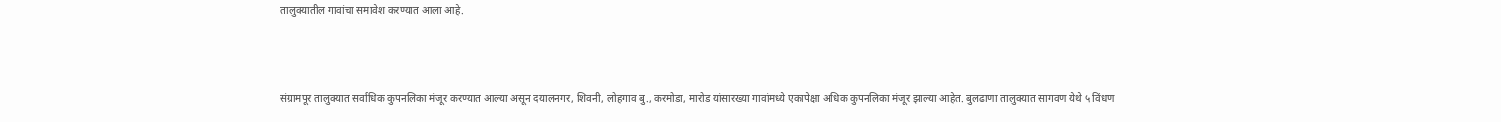तालुक्यातील गावांचा समावेश करण्यात आला आहे.



संग्रामपूर तालुक्यात सर्वाधिक कुपनलिका मंजूर करण्यात आल्या असून दयालनगर, शिवनी, लोहगाव बु., करमोडा, मारोड यांसारख्या गावांमध्ये एकापेक्षा अधिक कुपनलिका मंजूर झाल्या आहेत. बुलढाणा तालुक्यात सागवण येथे ५ विंधण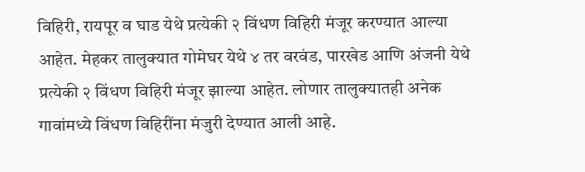विहिरी, रायपूर व घाड येथे प्रत्येकी २ विंधण विहिरी मंजूर करण्यात आल्या आहेत. मेहकर तालुक्यात गोमेघर येथे ४ तर वरवंड, पारखेड आणि अंजनी येथे प्रत्येकी २ विंधण विहिरी मंजूर झाल्या आहेत. लोणार तालुक्यातही अनेक गावांमध्ये विंधण विहिरींना मंजुरी देण्यात आली आहे.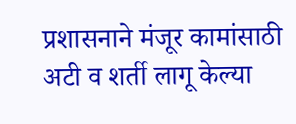प्रशासनाने मंजूर कामांसाठी अटी व शर्ती लागू केल्या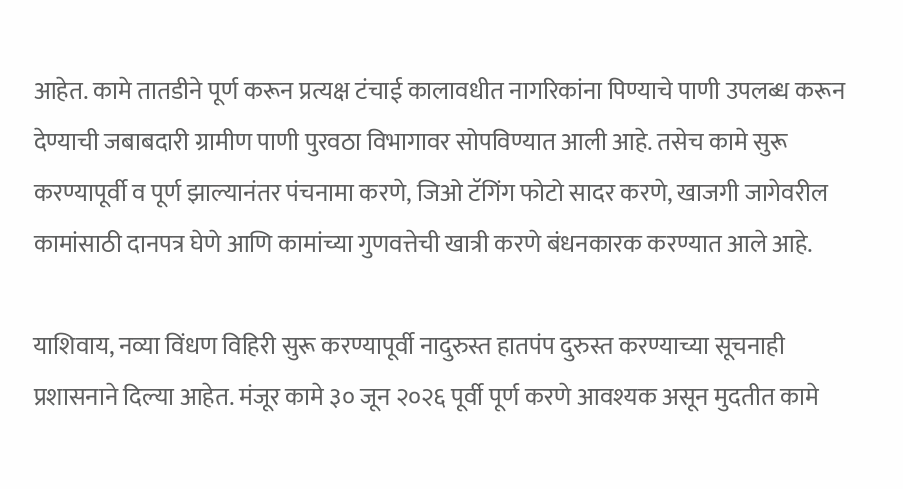आहेत. कामे तातडीने पूर्ण करून प्रत्यक्ष टंचाई कालावधीत नागरिकांना पिण्याचे पाणी उपलब्ध करून देण्याची जबाबदारी ग्रामीण पाणी पुरवठा विभागावर सोपविण्यात आली आहे. तसेच कामे सुरू करण्यापूर्वी व पूर्ण झाल्यानंतर पंचनामा करणे, जिओ टॅगिंग फोटो सादर करणे, खाजगी जागेवरील कामांसाठी दानपत्र घेणे आणि कामांच्या गुणवत्तेची खात्री करणे बंधनकारक करण्यात आले आहे.

याशिवाय, नव्या विंधण विहिरी सुरू करण्यापूर्वी नादुरुस्त हातपंप दुरुस्त करण्याच्या सूचनाही प्रशासनाने दिल्या आहेत. मंजूर कामे ३० जून २०२६ पूर्वी पूर्ण करणे आवश्यक असून मुदतीत कामे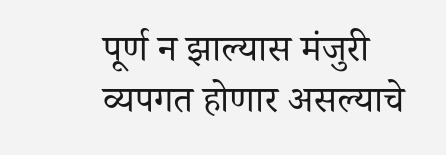पूर्ण न झाल्यास मंजुरी व्यपगत होणार असल्याचे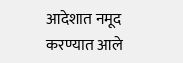आदेशात नमूद करण्यात आले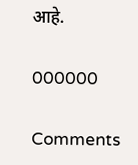आहे.

000000

Comments